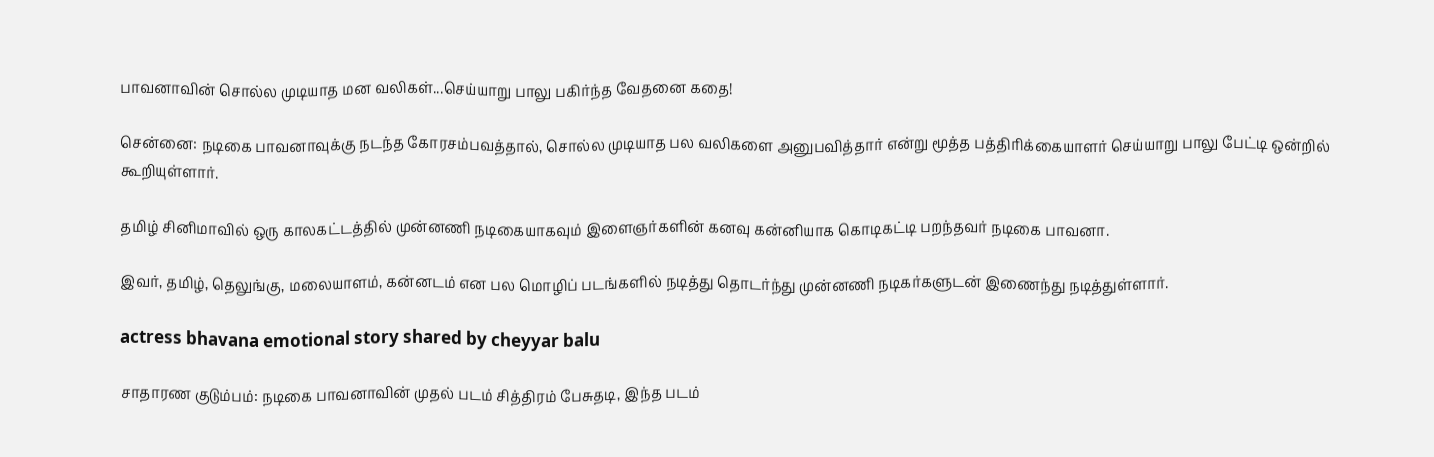பாவனாவின் சொல்ல முடியாத மன வலிகள்...செய்யாறு பாலு பகிர்ந்த வேதனை கதை!

சென்னை: நடிகை பாவனாவுக்கு நடந்த கோரசம்பவத்தால், சொல்ல முடியாத பல வலிகளை அனுபவித்தார் என்று மூத்த பத்திரிக்கையாளர் செய்யாறு பாலு பேட்டி ஒன்றில் கூறியுள்ளார்.

தமிழ் சினிமாவில் ஒரு காலகட்டத்தில் முன்னணி நடிகையாகவும் இளைஞர்களின் கனவு கன்னியாக கொடிகட்டி பறந்தவர் நடிகை பாவனா.

இவர், தமிழ், தெலுங்கு, மலையாளம், கன்னடம் என பல மொழிப் படங்களில் நடித்து தொடர்ந்து முன்னணி நடிகர்களுடன் இணைந்து நடித்துள்ளார்.

actress bhavana emotional story shared by cheyyar balu

சாதாரண குடும்பம்: நடிகை பாவனாவின் முதல் படம் சித்திரம் பேசுதடி, இந்த படம்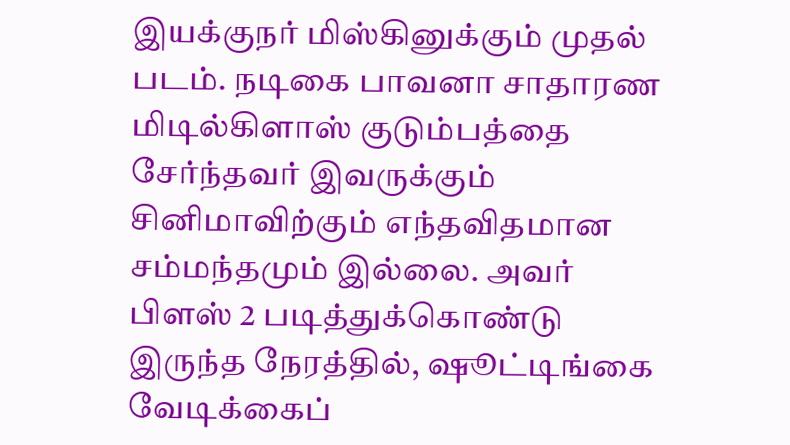இயக்குநர் மிஸ்கினுக்கும் முதல் படம். நடிகை பாவனா சாதாரண மிடில்கிளாஸ் குடும்பத்தை சேர்ந்தவர் இவருக்கும் சினிமாவிற்கும் எந்தவிதமான சம்மந்தமும் இல்லை. அவர் பிளஸ் 2 படித்துக்கொண்டு இருந்த நேரத்தில், ஷூட்டிங்கை வேடிக்கைப்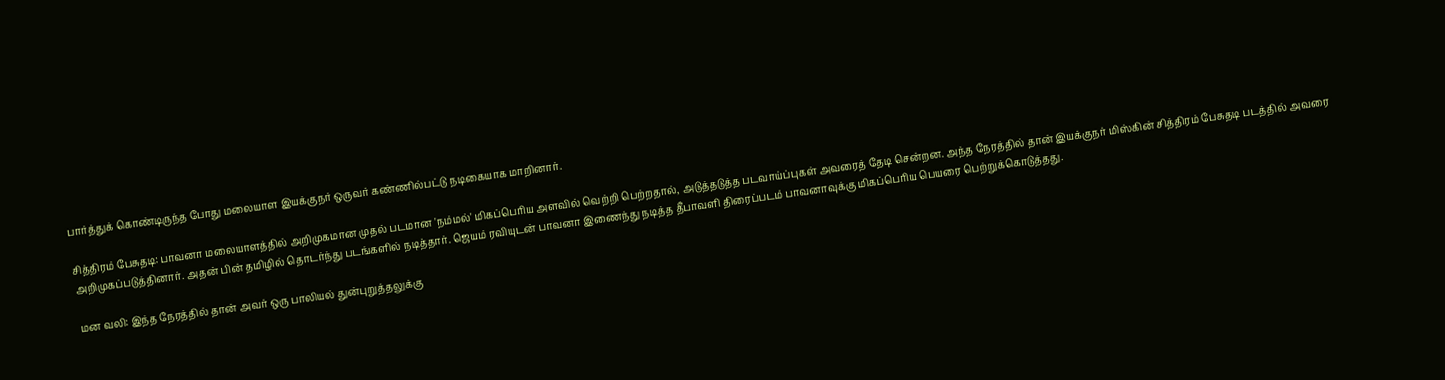பார்த்துக் கொண்டிருந்த போது மலையாள இயக்குநர் ஒருவர் கண்ணில்பட்டு நடிகையாக மாறினார்.

சித்திரம் பேசுதடி: பாவனா மலையாளத்தில் அறிமுகமான முதல் படமான 'நம்மல்' மிகப்பெரிய அளவில் வெற்றி பெற்றதால், அடுத்தடுத்த படவாய்ப்புகள் அவரைத் தேடி சென்றன. அந்த நேரத்தில் தான் இயக்குநர் மிஸ்கின் சித்திரம் பேசுதடி படத்தில் அவரை அறிமுகப்படுத்தினார். அதன் பின் தமிழில் தொடர்ந்து படங்களில் நடித்தார். ஜெயம் ரவியுடன் பாவனா இணைந்து நடித்த தீபாவளி திரைப்படம் பாவனாவுக்கு மிகப்பெரிய பெயரை பெற்றுக்கொடுத்தது.

மன வலி: இந்த நேரத்தில் தான் அவர் ஒரு பாலியல் துன்புறுத்தலுக்கு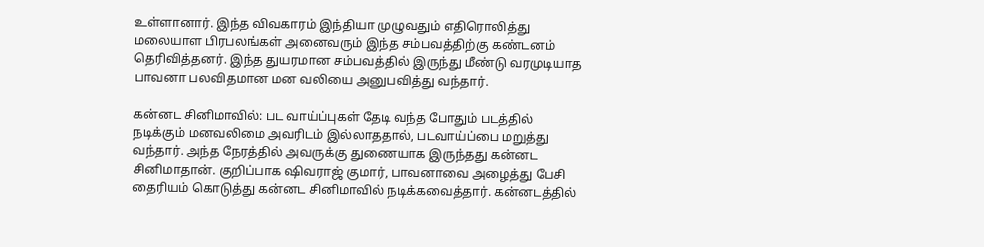உள்ளானார். இந்த விவகாரம் இந்தியா முழுவதும் எதிரொலித்து மலையாள பிரபலங்கள் அனைவரும் இந்த சம்பவத்திற்கு கண்டனம் தெரிவித்தனர். இந்த துயரமான சம்பவத்தில் இருந்து மீண்டு வரமுடியாத பாவனா பலவிதமான மன வலியை அனுபவித்து வந்தார்.

கன்னட சினிமாவில்: பட வாய்ப்புகள் தேடி வந்த போதும் படத்தில் நடிக்கும் மனவலிமை அவரிடம் இல்லாததால், படவாய்ப்பை மறுத்து வந்தார். அந்த நேரத்தில் அவருக்கு துணையாக இருந்தது கன்னட சினிமாதான். குறிப்பாக ஷிவராஜ் குமார், பாவனாவை அழைத்து பேசி தைரியம் கொடுத்து கன்னட சினிமாவில் நடிக்கவைத்தார். கன்னடத்தில்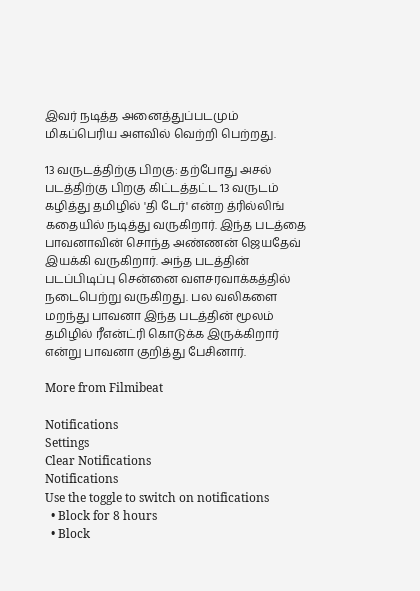இவர் நடித்த அனைத்துப்படமும் மிகப்பெரிய அளவில் வெற்றி பெற்றது.

13 வருடத்திற்கு பிறகு: தற்போது அசல் படத்திற்கு பிறகு கிட்டத்தட்ட 13 வருடம் கழித்து தமிழில் 'தி டேர்' என்ற த்ரில்லிங் கதையில் நடித்து வருகிறார். இந்த படத்தை பாவனாவின் சொந்த அண்ணன் ஜெயதேவ் இயக்கி வருகிறார். அந்த படத்தின் படப்பிடிப்பு சென்னை வளசரவாக்கத்தில் நடைபெற்று வருகிறது. பல வலிகளை மறந்து பாவனா இந்த படத்தின் மூலம் தமிழில் ரீஎன்ட்ரி கொடுக்க இருக்கிறார் என்று பாவனா குறித்து பேசினார்.

More from Filmibeat

Notifications
Settings
Clear Notifications
Notifications
Use the toggle to switch on notifications
  • Block for 8 hours
  • Block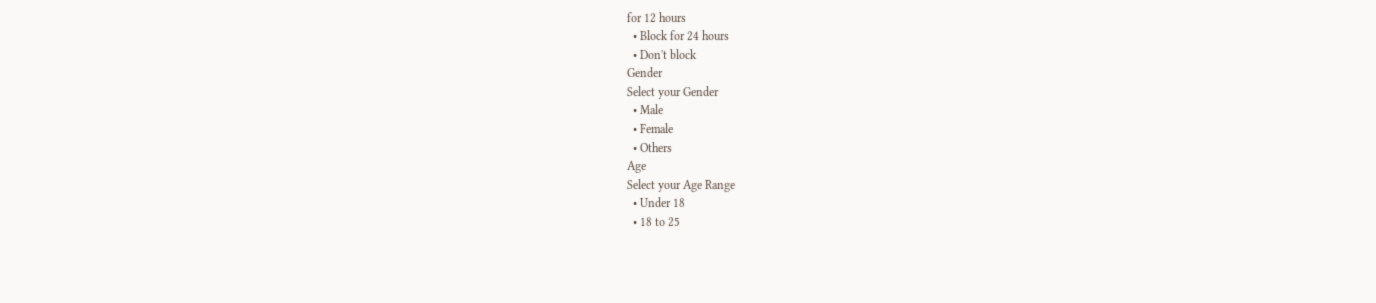for 12 hours
  • Block for 24 hours
  • Don't block
Gender
Select your Gender
  • Male
  • Female
  • Others
Age
Select your Age Range
  • Under 18
  • 18 to 25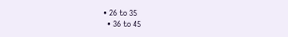• 26 to 35
  • 36 to 45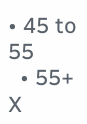• 45 to 55
  • 55+
X